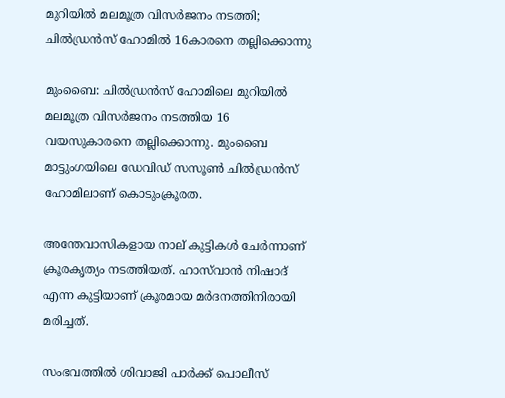മുറിയില്‍ മലമൂത്ര വിസര്‍ജനം നടത്തി; ചില്‍ഡ്രന്‍സ് ഹോമില്‍ 16കാരനെ തല്ലിക്കൊന്നു

മുംബൈ: ചില്‍ഡ്രന്‍സ് ഹോമിലെ മുറിയില്‍ മലമൂത്ര വിസര്‍ജനം നടത്തിയ 16 വയസുകാരനെ തല്ലിക്കൊന്നു. മുംബൈ മാട്ടുംഗയിലെ ഡേവിഡ് സസൂണ്‍ ചില്‍ഡ്രന്‍സ് ഹോമിലാണ് കൊടുംക്രൂരത.

അന്തേവാസികളായ നാല് കുട്ടികള്‍ ചേര്‍ന്നാണ് ക്രൂരകൃത്യം നടത്തിയത്. ഹാസ്‍വാന്‍ നിഷാദ് എന്ന കുട്ടിയാണ് ക്രൂരമായ മര്‍ദനത്തിനിരായി മരിച്ചത്.

സംഭവത്തില്‍ ശിവാജി പാര്‍ക്ക് പൊലീസ്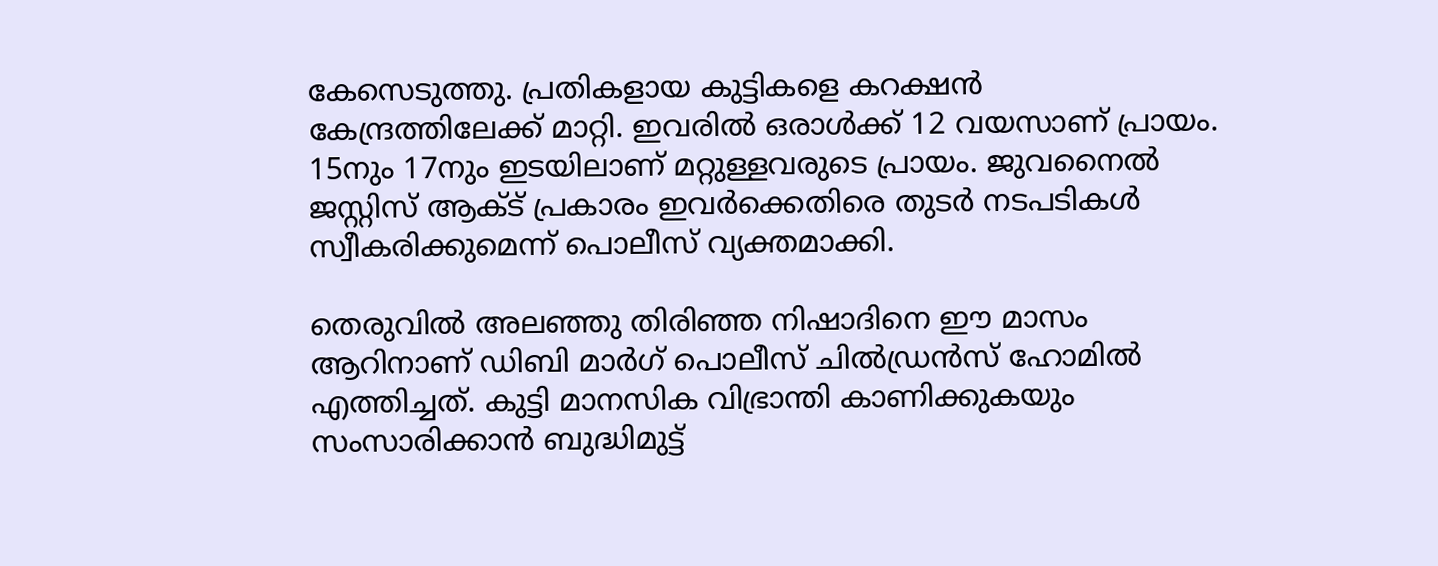കേസെടുത്തു. പ്രതികളായ കുട്ടികളെ കറക്ഷന്‍ കേന്ദ്രത്തിലേക്ക് മാറ്റി. ഇവരില്‍ ഒരാള്‍ക്ക് 12 വയസാണ് പ്രായം. 15നും 17നും ഇടയിലാണ് മറ്റുള്ളവരുടെ പ്രായം. ജുവനൈല്‍ ജസ്റ്റിസ് ആക്‌ട് പ്രകാരം ഇവര്‍ക്കെതിരെ തുടര്‍ നടപടികള്‍ സ്വീകരിക്കുമെന്ന് പൊലീസ് വ്യക്തമാക്കി.

തെരുവില്‍ അലഞ്ഞു തിരിഞ്ഞ നിഷാദിനെ ഈ മാസം ആറിനാണ് ഡിബി മാര്‍ഗ് പൊലീസ് ചില്‍ഡ്രന്‍സ് ഹോമില്‍ എത്തിച്ചത്. കുട്ടി മാനസിക വിഭ്രാന്തി കാണിക്കുകയും സംസാരിക്കാന്‍ ബുദ്ധിമുട്ട്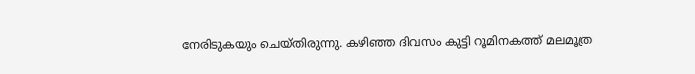നേരിടുകയും ചെയ്തിരുന്നു. കഴിഞ്ഞ ദിവസം കുട്ടി റൂമിനകത്ത് മലമൂത്ര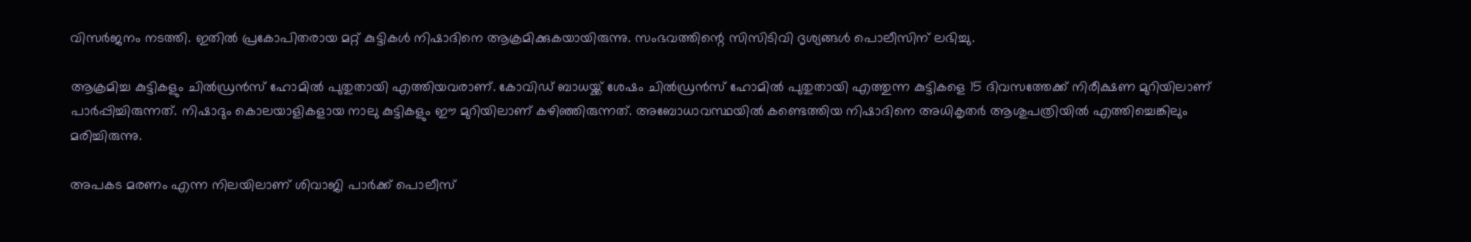വിസര്‍ജനം നടത്തി. ഇതില്‍ പ്രകോപിതരായ മറ്റ് കുട്ടികള്‍ ‌നിഷാദിനെ ആക്രമിക്കുകയായിരുന്നു. സംഭവത്തിന്റെ സിസിടിവി ദൃശ്യങ്ങള്‍ പൊലീസിന് ലഭിച്ചു.

ആക്രമിച്ച കുട്ടികളും ചില്‍ഡ്രന്‍സ് ഹോമില്‍ പുതുതായി എത്തിയവരാണ്. കോവിഡ് ബാധയ്ക്ക് ശേഷം ചില്‍ഡ്രന്‍സ് ഹോമില്‍ പുതുതായി എത്തുന്ന കുട്ടികളെ 15 ദിവസത്തേക്ക് നിരീക്ഷണ മുറിയിലാണ് പാര്‍പ്പിച്ചിരുന്നത്. നിഷാദും കൊലയാളികളായ നാലു കുട്ടികളും ഈ മുറിയിലാണ് കഴിഞ്ഞിരുന്നത്. അബോധാവസ്ഥയില്‍ കണ്ടെത്തിയ നിഷാദിനെ അധികൃതര്‍ ആശുപത്രിയില്‍ എത്തിച്ചെങ്കിലും മരിച്ചിരുന്നു.

അപകട മരണം എന്ന നിലയിലാണ് ശിവാജി പാര്‍ക്ക് പൊലീസ്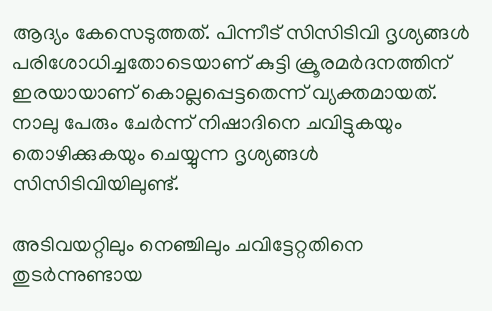ആദ്യം കേസെടുത്തത്. പിന്നീട് സിസിടിവി ദൃശ്യങ്ങള്‍ പരിശോധിച്ചതോടെയാണ് കുട്ടി ക്രൂരമര്‍ദനത്തിന് ഇരയായാണ് കൊല്ലപ്പെട്ടതെന്ന് വ്യക്തമായത്. നാലു പേരും ചേര്‍ന്ന് നിഷാദിനെ ചവിട്ടുകയും തൊഴിക്കുകയും ചെയ്യുന്ന ദൃശ്യങ്ങള്‍ സിസിടിവിയിലുണ്ട്.

അടിവയറ്റിലും നെഞ്ചിലും ചവിട്ടേറ്റതിനെ തുടര്‍ന്നുണ്ടായ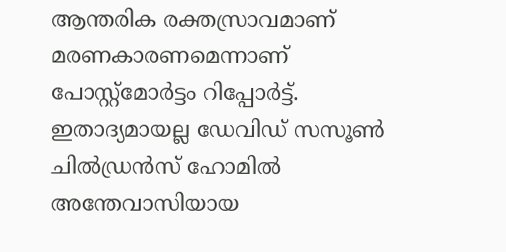ആന്തരിക രക്തസ്രാവമാണ് മരണകാരണമെന്നാണ് പോസ്റ്റ്മോര്‍ട്ടം റിപ്പോര്‍ട്ട്. ഇതാദ്യമായല്ല ഡേവിഡ് സസൂണ്‍ ചില്‍ഡ്രന്‍സ് ഹോമില്‍ അന്തേവാസിയായ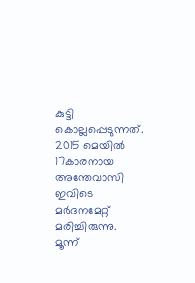കുട്ടി കൊല്ലപ്പെടുന്നത്. 2015 മെയില്‍ 17കാരനായ അന്തേവാസി ഇവിടെ മര്‍ദനമേറ്റ് മരിച്ചിരുന്നു. മൂന്ന്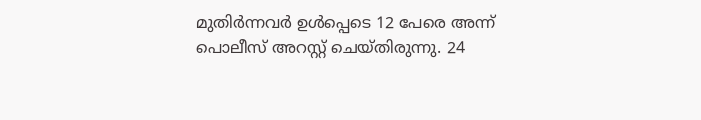മുതിര്‍ന്നവര്‍ ഉള്‍പ്പെടെ 12 പേരെ അന്ന് പൊലീസ് അറസ്റ്റ് ചെയ്തിരുന്നു. 24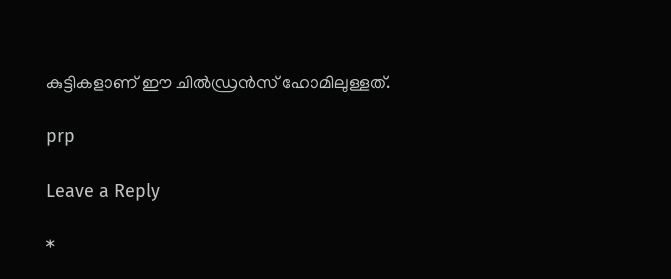കുട്ടികളാണ് ഈ ചില്‍ഡ്രന്‍സ് ഹോമിലുള്ളത്.

prp

Leave a Reply

*